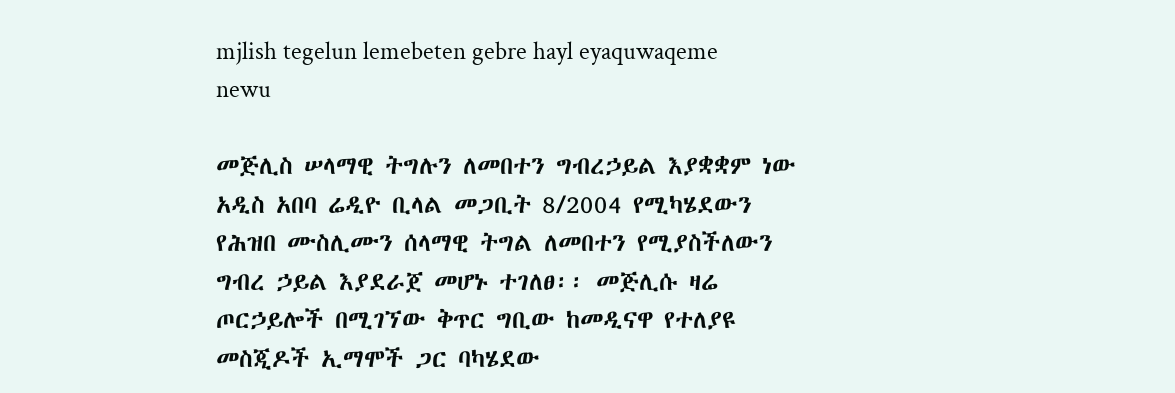mjlish tegelun lemebeten gebre hayl eyaquwaqeme newu

መጅሊስ ሠላማዊ ትግሉን ለመበተን ግብረኃይል እያቋቋም ነው አዲስ አበባ ሬዲዮ ቢላል መጋቢት 8/2004 የሚካሄደውን የሕዝበ ሙስሊሙን ሰላማዊ ትግል ለመበተን የሚያስችለውን ግብረ ኃይል እያደራጀ መሆኑ ተገለፀ፡፡ መጅሊሱ ዛሬ ጦርኃይሎች በሚገኘው ቅጥር ግቢው ከመዲናዋ የተለያዩ መስጂዶች ኢማሞች ጋር ባካሄደው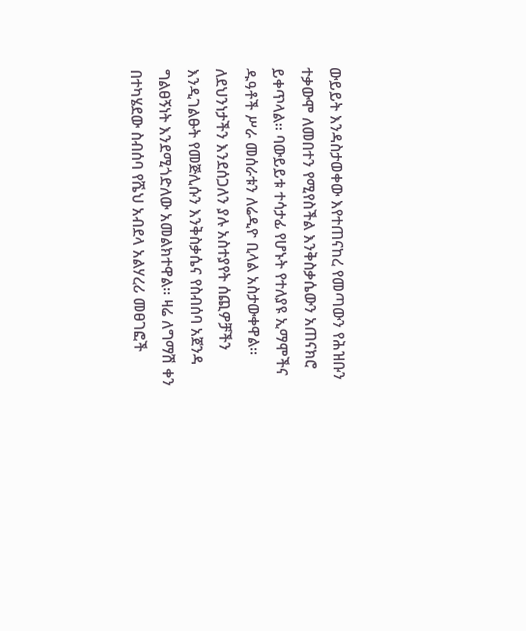ውይይት እንዳስታወቀው እየተጠናከረ የመጣውን የሕዝቡን ተቃውሞ ለመበተን የሚየስችል እንቅስቃሴውን አጠናክሮ ይቀጥላል፡፡ ባውይይቱ ተሳታፊ የሆኑት የተለያዩ ኢማሞችና ዱዓቶች ሥራ መሰራቱን ለሬዲዮ ቢላል አስታውቀዋል፡፡ ለደህንነታችን እንደሰጋለን ያሉ አስተያየት ሰጪዎቻችን እንዲገልፁት የመጅሊሱን እንቅስቃሴና የስብሰባ አጀንዳ ግልፀኝነት እንደሚጎድለው አመልክተዋል፡፡ ዛሬ ለግማሽ ቀን በተካሄደው ስብሰባ የሼህ አብደላ አልሃረሪ መፀገፎች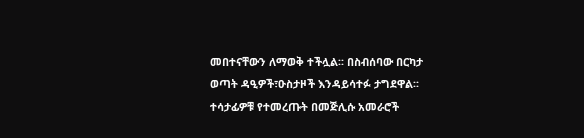መበተናቸውን ለማወቅ ተችሏል፡፡ በስብሰባው በርካታ ወጣት ዳዒዎች፣ዑስታዞች እንዳይሳተፉ ታግደዋል፡፡ተሳታፊዎቹ የተመረጡት በመጅሊሱ አመራሮች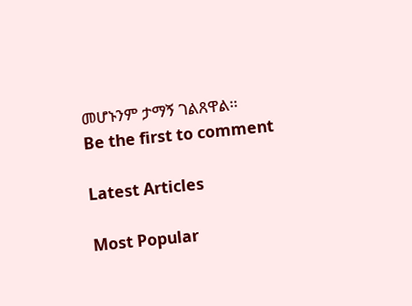መሆኑንም ታማኝ ገልጸዋል፡፡
Be the first to comment

Latest Articles

Most Popular